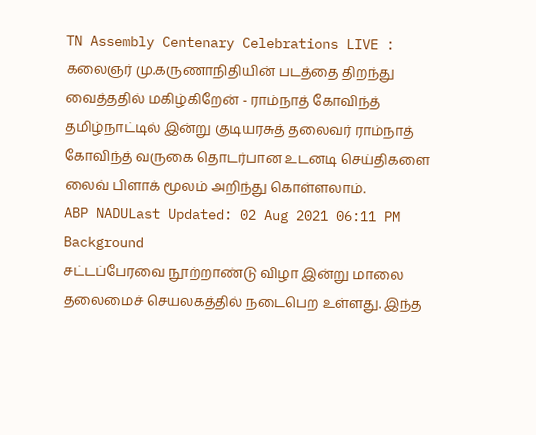TN Assembly Centenary Celebrations LIVE : கலைஞர் மு.கருணாநிதியின் படத்தை திறந்து வைத்ததில் மகிழ்கிறேன் - ராம்நாத் கோவிந்த்
தமிழ்நாட்டில் இன்று குடியரசுத் தலைவர் ராம்நாத் கோவிந்த் வருகை தொடர்பான உடனடி செய்திகளை லைவ் பிளாக் மூலம் அறிந்து கொள்ளலாம்.
ABP NADULast Updated: 02 Aug 2021 06:11 PM
Background
சட்டப்பேரவை நூற்றாண்டு விழா இன்று மாலை தலைமைச் செயலகத்தில் நடைபெற உள்ளது. இந்த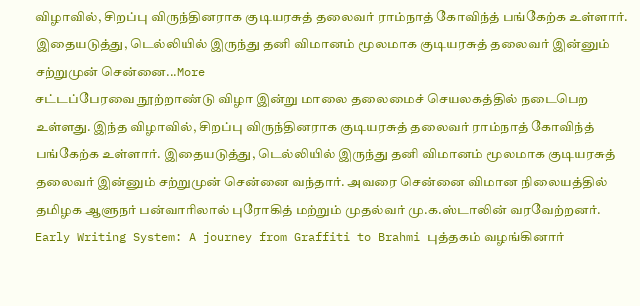விழாவில், சிறப்பு விருந்தினராக குடியரசுத் தலைவர் ராம்நாத் கோவிந்த் பங்கேற்க உள்ளார். இதையடுத்து, டெல்லியில் இருந்து தனி விமானம் மூலமாக குடியரசுத் தலைவர் இன்னும் சற்றுமுன் சென்னை...More
சட்டப்பேரவை நூற்றாண்டு விழா இன்று மாலை தலைமைச் செயலகத்தில் நடைபெற உள்ளது. இந்த விழாவில், சிறப்பு விருந்தினராக குடியரசுத் தலைவர் ராம்நாத் கோவிந்த் பங்கேற்க உள்ளார். இதையடுத்து, டெல்லியில் இருந்து தனி விமானம் மூலமாக குடியரசுத் தலைவர் இன்னும் சற்றுமுன் சென்னை வந்தார். அவரை சென்னை விமான நிலையத்தில் தமிழக ஆளுநர் பன்வாரிலால் புரோகித் மற்றும் முதல்வர் மு.க.ஸ்டாலின் வரவேற்றனர்.
Early Writing System: A journey from Graffiti to Brahmi புத்தகம் வழங்கினார்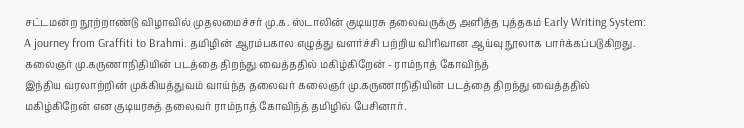சட்டமன்ற நூற்றாண்டு விழாவில் முதலமைச்சர் மு.க. ஸ்டாலின் குடியரசு தலைவருக்கு அளித்த புத்தகம் Early Writing System: A journey from Graffiti to Brahmi. தமிழின் ஆரம்பகால எழுத்து வளர்ச்சி பற்றிய விரிவான ஆய்வு நூலாக பார்க்கப்படுகிறது.
கலைஞர் மு.கருணாநிதியின் படத்தை திறந்து வைத்ததில் மகிழ்கிறேன் - ராம்நாத் கோவிந்த்
இந்திய வரலாற்றின் முக்கியத்துவம் வாய்ந்த தலைவர் கலைஞர் மு.கருணாநிதியின் படத்தை திறந்து வைத்ததில் மகிழ்கிறேன் என குடியரசுத் தலைவர் ராம்நாத் கோவிந்த் தமிழில் பேசினார்.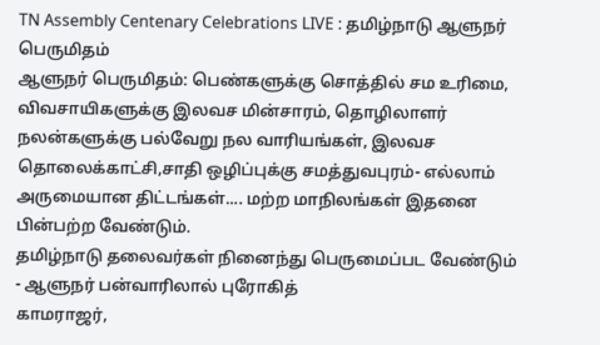TN Assembly Centenary Celebrations LIVE : தமிழ்நாடு ஆளுநர் பெருமிதம்
ஆளுநர் பெருமிதம்: பெண்களுக்கு சொத்தில் சம உரிமை, விவசாயிகளுக்கு இலவச மின்சாரம், தொழிலாளர் நலன்களுக்கு பல்வேறு நல வாரியங்கள், இலவச தொலைக்காட்சி,சாதி ஒழிப்புக்கு சமத்துவபுரம்- எல்லாம் அருமையான திட்டங்கள்.... மற்ற மாநிலங்கள் இதனை பின்பற்ற வேண்டும்.
தமிழ்நாடு தலைவர்கள் நினைந்து பெருமைப்பட வேண்டும் - ஆளுநர் பன்வாரிலால் புரோகித்
காமராஜர்,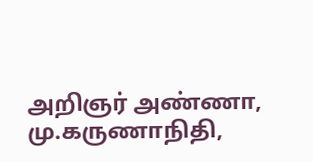அறிஞர் அண்ணா, மு.கருணாநிதி,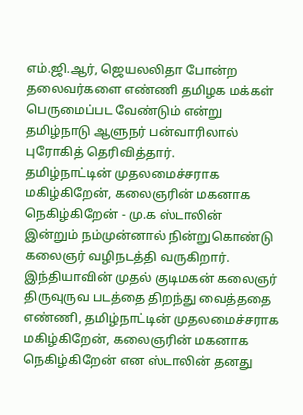எம்.ஜி.ஆர், ஜெயலலிதா போன்ற தலைவர்களை எண்ணி தமிழக மக்கள் பெருமைப்பட வேண்டும் என்று தமிழ்நாடு ஆளுநர் பன்வாரிலால் புரோகித் தெரிவித்தார்.
தமிழ்நாட்டின் முதலமைச்சராக மகிழ்கிறேன், கலைஞரின் மகனாக நெகிழ்கிறேன் - மு.க ஸ்டாலின்
இன்றும் நம்முன்னால் நின்றுகொண்டு கலைஞர் வழிநடத்தி வருகிறார். இந்தியாவின் முதல் குடிமகன் கலைஞர் திருவுருவ படத்தை திறந்து வைத்ததை எண்ணி, தமிழ்நாட்டின் முதலமைச்சராக மகிழ்கிறேன், கலைஞரின் மகனாக நெகிழ்கிறேன் என ஸ்டாலின் தனது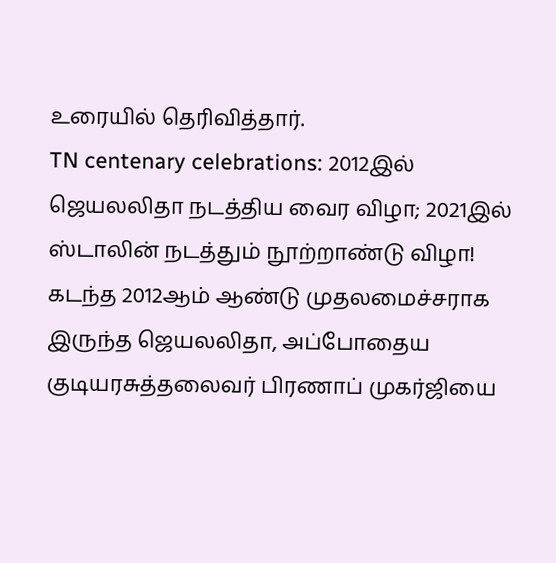உரையில் தெரிவித்தார்.
TN centenary celebrations: 2012இல் ஜெயலலிதா நடத்திய வைர விழா; 2021இல் ஸ்டாலின் நடத்தும் நூற்றாண்டு விழா!
கடந்த 2012ஆம் ஆண்டு முதலமைச்சராக இருந்த ஜெயலலிதா, அப்போதைய குடியரசுத்தலைவர் பிரணாப் முகர்ஜியை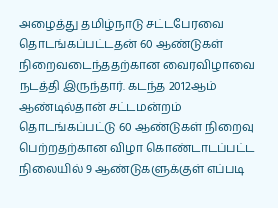அழைத்து தமிழ்நாடு சட்டபேரவை தொடங்கப்பட்டதன் 60 ஆண்டுகள் நிறைவடைந்ததற்கான வைரவிழாவை நடத்தி இருந்தார். கடந்த 2012ஆம் ஆண்டில்தான் சட்டமன்றம் தொடங்கப்பட்டு 60 ஆண்டுகள் நிறைவு பெற்றதற்கான விழா கொண்டாடப்பட்ட நிலையில் 9 ஆண்டுகளுக்குள் எப்படி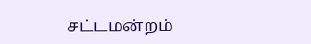சட்டமன்றம்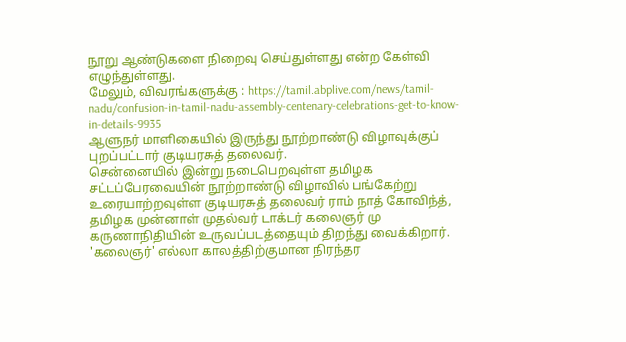நூறு ஆண்டுகளை நிறைவு செய்துள்ளது என்ற கேள்வி எழுந்துள்ளது.
மேலும், விவரங்களுக்கு : https://tamil.abplive.com/news/tamil-nadu/confusion-in-tamil-nadu-assembly-centenary-celebrations-get-to-know-in-details-9935
ஆளுநர் மாளிகையில் இருந்து நூற்றாண்டு விழாவுக்குப் புறப்பட்டார் குடியரசுத் தலைவர்.
சென்னையில் இன்று நடைபெறவுள்ள தமிழக சட்டப்பேரவையின் நூற்றாண்டு விழாவில் பங்கேற்று உரையாற்றவுள்ள குடியரசுத் தலைவர் ராம் நாத் கோவிந்த், தமிழக முன்னாள் முதல்வர் டாக்டர் கலைஞர் மு கருணாநிதியின் உருவப்படத்தையும் திறந்து வைக்கிறார்.
'கலைஞர்' எல்லா காலத்திற்குமான நிரந்தர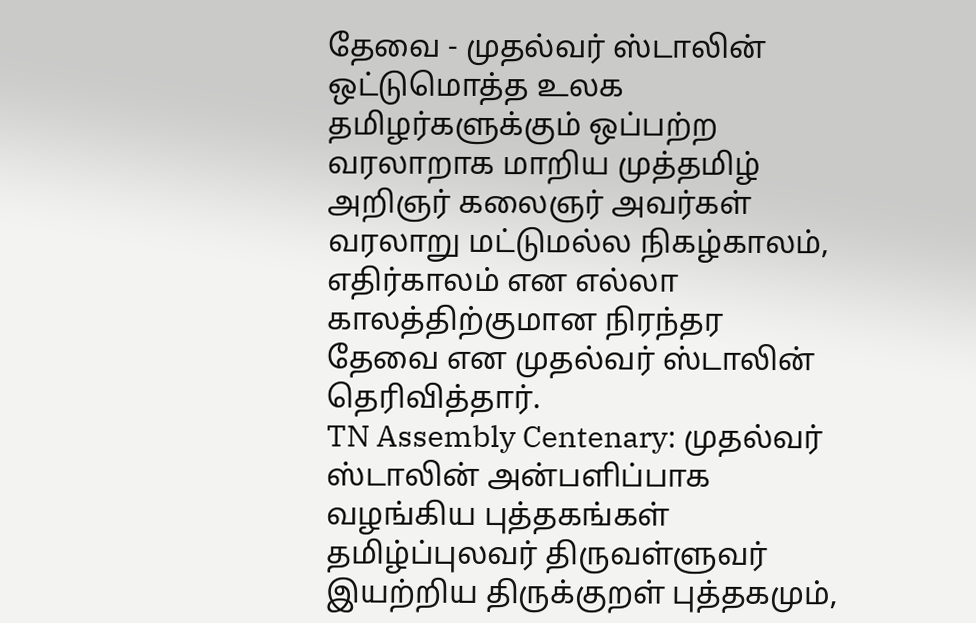தேவை - முதல்வர் ஸ்டாலின்
ஒட்டுமொத்த உலக தமிழர்களுக்கும் ஒப்பற்ற வரலாறாக மாறிய முத்தமிழ் அறிஞர் கலைஞர் அவர்கள் வரலாறு மட்டுமல்ல நிகழ்காலம், எதிர்காலம் என எல்லா காலத்திற்குமான நிரந்தர தேவை என முதல்வர் ஸ்டாலின் தெரிவித்தார்.
TN Assembly Centenary: முதல்வர் ஸ்டாலின் அன்பளிப்பாக வழங்கிய புத்தகங்கள்
தமிழ்ப்புலவர் திருவள்ளுவர் இயற்றிய திருக்குறள் புத்தகமும்,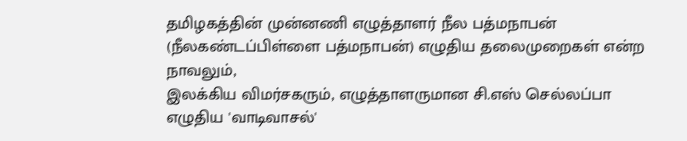தமிழகத்தின் முன்னணி எழுத்தாளர் நீல பத்மநாபன் (நீலகண்டப்பிள்ளை பத்மநாபன்) எழுதிய தலைமுறைகள் என்ற நாவலும்,
இலக்கிய விமர்சகரும், எழுத்தாளருமான சி.எஸ் செல்லப்பா எழுதிய 'வாடிவாசல்'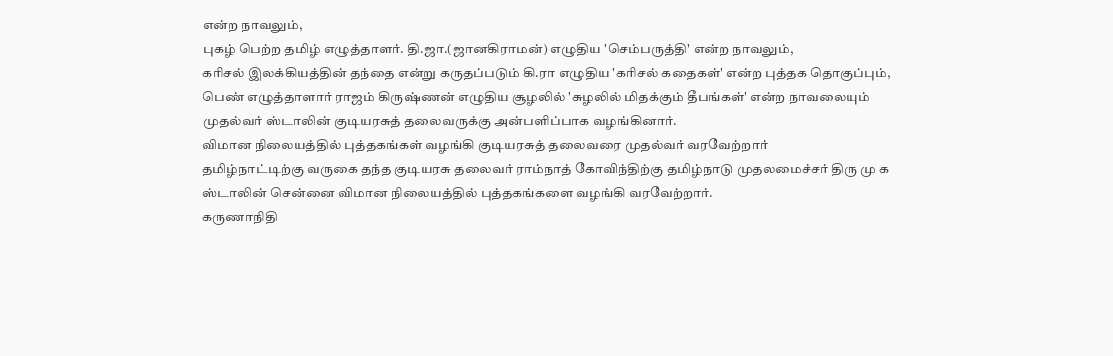என்ற நாவலும்,
புகழ் பெற்ற தமிழ் எழுத்தாளர். தி.ஜா.(ஜானகிராமன்) எழுதிய 'செம்பருத்தி' என்ற நாவலும்,
கரிசல் இலக்கியத்தின் தந்தை என்று கருதப்படும் கி.ரா எழுதிய 'கரிசல் கதைகள்' என்ற புத்தக தொகுப்பும்,
பெண் எழுத்தாளார் ராஜம் கிருஷ்ணன் எழுதிய சூழலில் 'சுழலில் மிதக்கும் தீபங்கள்' என்ற நாவலையும் முதல்வர் ஸ்டாலின் குடியரசுத் தலைவருக்கு அன்பளிப்பாக வழங்கினார்.
விமான நிலையத்தில் புத்தகங்கள் வழங்கி குடியரசுத் தலைவரை முதல்வர் வரவேற்றார்
தமிழ்நாட்டிற்கு வருகை தந்த குடியரசு தலைவர் ராம்நாத் கோவிந்திற்கு தமிழ்நாடு முதலமைச்சர் திரு மு க ஸ்டாலின் சென்னை விமான நிலையத்தில் புத்தகங்களை வழங்கி வரவேற்றார்.
கருணாநிதி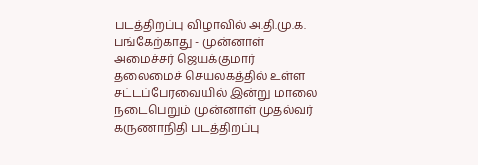படத்திறப்பு விழாவில் அ.தி.மு.க. பங்கேற்காது - முன்னாள் அமைச்சர் ஜெயக்குமார்
தலைமைச் செயலகத்தில் உள்ள சட்டப்பேரவையில் இன்று மாலை நடைபெறும் முன்னாள் முதல்வர் கருணாநிதி படத்திறப்பு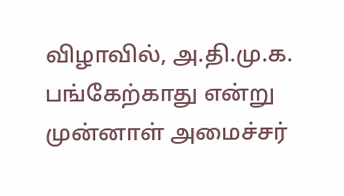விழாவில், அ.தி.மு.க. பங்கேற்காது என்று முன்னாள் அமைச்சர்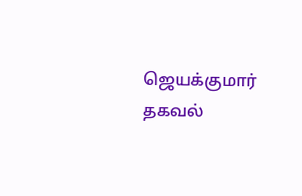ஜெயக்குமார் தகவல்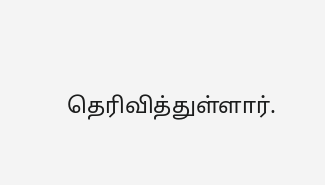தெரிவித்துள்ளார்.